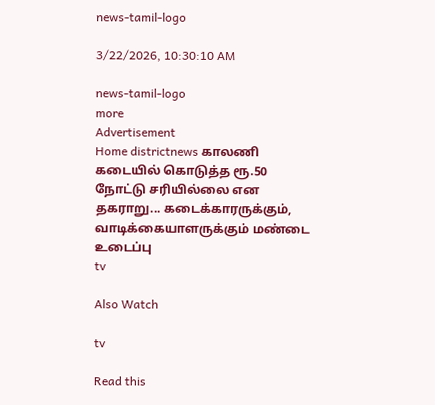news-tamil-logo

3/22/2026, 10:30:10 AM

news-tamil-logo
more
Advertisement
Home districtnews காலணி கடையில் கொடுத்த ரூ.50 நோட்டு சரியில்லை என தகராறு... கடைக்காரருக்கும், வாடிக்கையாளருக்கும் மண்டை உடைப்பு
tv

Also Watch

tv

Read this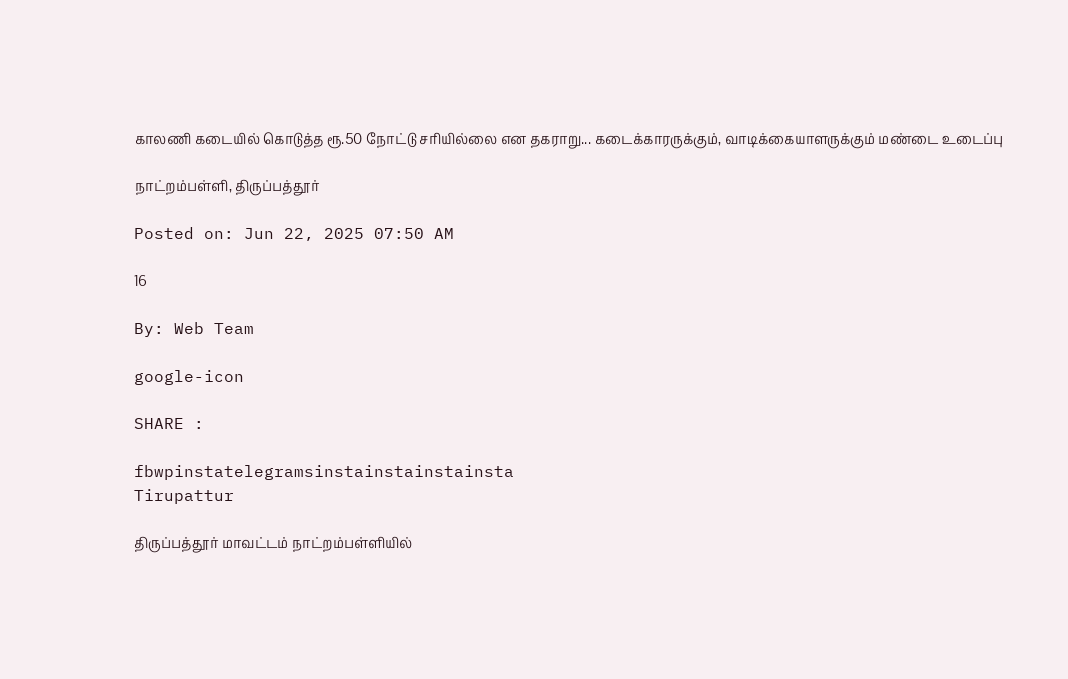காலணி கடையில் கொடுத்த ரூ.50 நோட்டு சரியில்லை என தகராறு... கடைக்காரருக்கும், வாடிக்கையாளருக்கும் மண்டை உடைப்பு

நாட்றம்பள்ளி, திருப்பத்தூர்

Posted on: Jun 22, 2025 07:50 AM

16

By: Web Team

google-icon

SHARE :

fbwpinstatelegramsinstainstainstainsta
Tirupattur

திருப்பத்தூர் மாவட்டம் நாட்றம்பள்ளியில்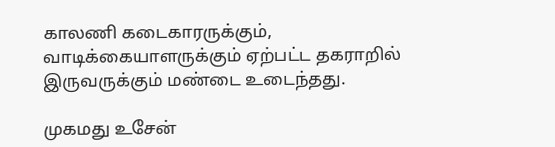காலணி கடைகாரருக்கும், வாடிக்கையாளருக்கும் ஏற்பட்ட தகராறில் இருவருக்கும் மண்டை உடைந்தது.

முகமது உசேன்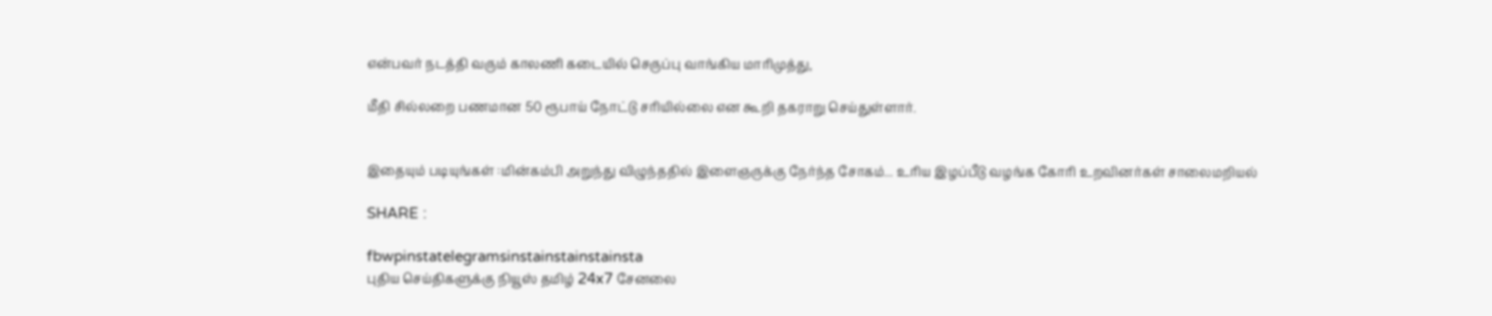என்பவர் நடத்தி வரும் காலணி கடையில் செருப்பு வாங்கிய மாரிமுத்து,

மீதி சில்லறை பணமான 50 ரூபாய் நோட்டு சரியில்லை என கூறி தகராறு செய்துள்ளார்.


இதையும் படியுங்கள் :மின்கம்பி அறுந்து விழுந்ததில் இளைஞருக்கு நேர்ந்த சோகம்... உரிய இழப்பீடு வழங்க கோரி உறவினர்கள் சாலைமறியல்

SHARE :

fbwpinstatelegramsinstainstainstainsta
புதிய செய்திகளுக்கு நியூஸ் தமிழ் 24x7 சேனலை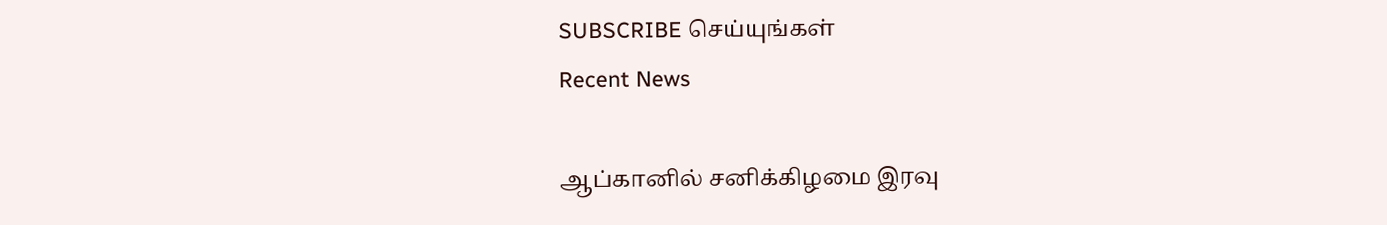SUBSCRIBE செய்யுங்கள்
Recent News

ஆப்கானில் சனிக்கிழமை இரவு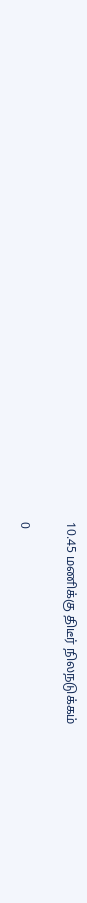10.45 மணிக்கு திடீர் நிலநடுக்கம்

0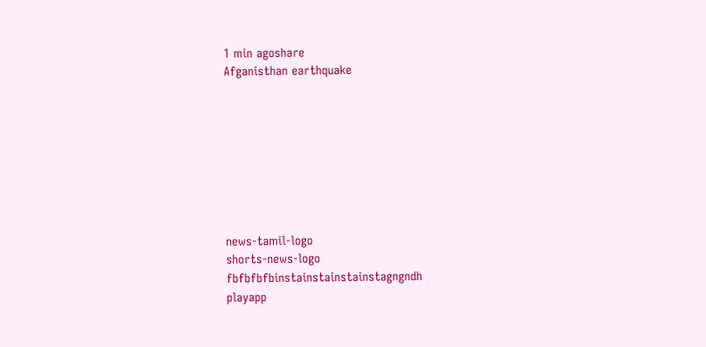1 min agoshare
Afganisthan earthquake








news-tamil-logo
shorts-news-logo
fbfbfbfbinstainstainstainstagngndh
playapp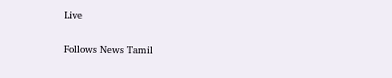Live

Follows News Tamil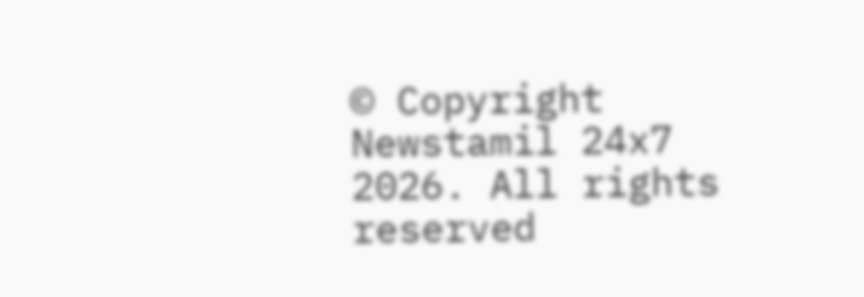© Copyright Newstamil 24x7 2026. All rights reserved